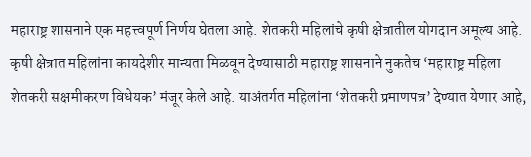महाराष्ट्र शासनाने एक महत्त्वपूर्ण निर्णय घेतला आहे. शेतकरी महिलांचे कृषी क्षेत्रातील योगदान अमूल्य आहे. कृषी क्षेत्रात महिलांना कायदेशीर मान्यता मिळवून देण्यासाठी महाराष्ट्र शासनाने नुकतेच ‘महाराष्ट्र महिला शेतकरी सक्षमीकरण विधेयक’ मंजूर केले आहे. याअंतर्गत महिलांना ‘शेतकरी प्रमाणपत्र’ देण्यात येणार आहे,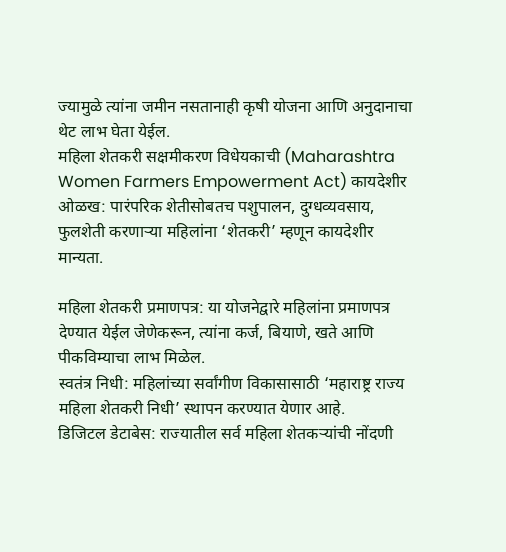ज्यामुळे त्यांना जमीन नसतानाही कृषी योजना आणि अनुदानाचा थेट लाभ घेता येईल.
महिला शेतकरी सक्षमीकरण विधेयकाची (Maharashtra Women Farmers Empowerment Act) कायदेशीर ओळख: पारंपरिक शेतीसोबतच पशुपालन, दुग्धव्यवसाय, फुलशेती करणाऱ्या महिलांना ‘शेतकरी’ म्हणून कायदेशीर मान्यता.

महिला शेतकरी प्रमाणपत्र: या योजनेद्वारे महिलांना प्रमाणपत्र देण्यात येईल जेणेकरून, त्यांना कर्ज, बियाणे, खते आणि पीकविम्याचा लाभ मिळेल.
स्वतंत्र निधी: महिलांच्या सर्वांगीण विकासासाठी ‘महाराष्ट्र राज्य महिला शेतकरी निधी’ स्थापन करण्यात येणार आहे.
डिजिटल डेटाबेस: राज्यातील सर्व महिला शेतकऱ्यांची नोंदणी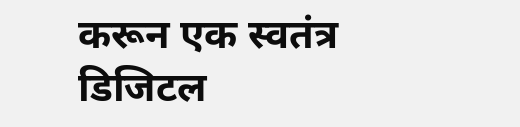करून एक स्वतंत्र डिजिटल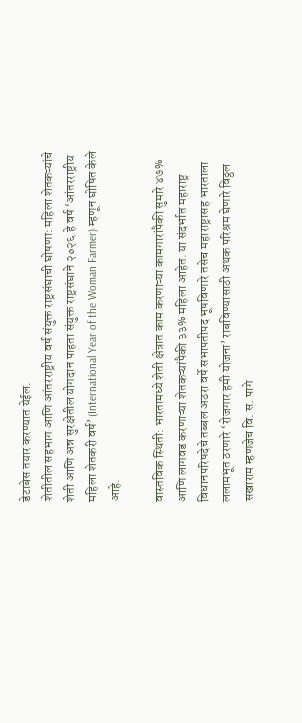डेटाबेस तयार करण्यात येईल.
शेतीतील सहभाग आणि आंतरराष्ट्रीय वर्ष संयुक्त राष्ट्रसंघाची घोषणा: महिला शेतकऱ्यांचे शेती आणि अन्न सुरक्षेतील योगदान पाहता संयुक्त राष्ट्रसंघाने २०२६ हे वर्ष ‘आंतरराष्ट्रीय महिला शेतकरी वर्ष’ (International Year of the Woman Farmer) म्हणून घोषित केले आहे.

वास्तविक स्थिती: भारतामध्ये शेती क्षेत्रात काम करणाऱ्या कामगारांपैकी सुमारे ४७% आणि लागवड करणाऱ्या शेतकऱ्यांपैकी ३३% महिला आहेत. या संदर्भात महाराष्ट्र विधानपरिषदेचे तब्बल अठरा वर्षे सभापतीपद भूषविणारे तसेच महाराष्ट्रासह भारताला ललामभूत ठरणारे ‘रोजगार हमी योजना’ राबविण्यासाठी अथक परिश्रम घेणारे विठ्ठल सखाराम म्हणजेच वि. स. पागे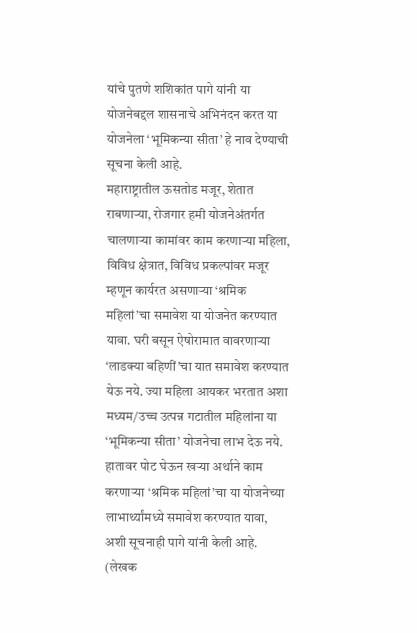यांचे पुतणे शशिकांत पागे यांनी या योजनेबद्दल शासनाचे अभिनंदन करत या योजनेला ‘भूमिकन्या सीता’ हे नाव देण्याची सूचना केली आहे.
महाराष्ट्रातील ऊसतोड मजूर, शेतात राबणाऱ्या, रोजगार हमी योजनेअंतर्गत चालणाऱ्या कामांवर काम करणाऱ्या महिला, विविध क्षेत्रात, विविध प्रकल्पांवर मजूर म्हणून कार्यरत असणाऱ्या ‘श्रमिक महिलां’चा समावेश या योजनेत करण्यात यावा. घरी बसून ऐषोरामात वावरणाऱ्या ‘लाडक्या बहिणीं’चा यात समावेश करण्यात येऊ नये. ज्या महिला आयकर भरतात अशा मध्यम/उच्च उत्पन्न गटातील महिलांना या ‘भूमिकन्या सीता’ योजनेचा लाभ देऊ नये. हातावर पोट घेऊन खऱ्या अर्थाने काम करणाऱ्या ‘श्रमिक महिलां’चा या योजनेच्या लाभार्थ्यांमध्ये समावेश करण्यात यावा, अशी सूचनाही पागे यांनी केली आहे.
(लेखक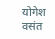योगेश वसंत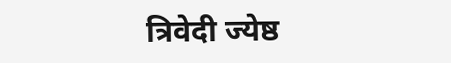त्रिवेदी ज्येष्ठ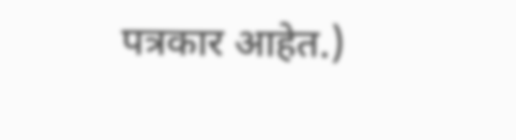पत्रकार आहेत.)